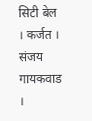सिटी बेल । कर्जत । संजय गायकवाड ।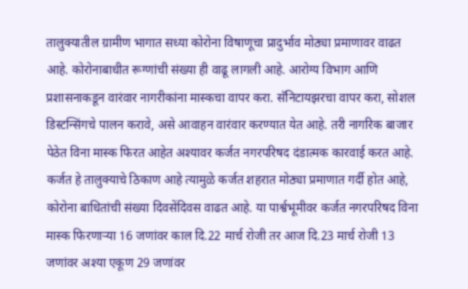तालुक्यातील ग्रामीण भागात सध्या कोरोना विषाणूचा प्रादुर्भाव मोठ्या प्रमाणावर वाढत आहे. कोरोनाबाधीत रूग्णांची संख्या ही वाढू लागली आहे. आरोग्य विभाग आणि प्रशासनाकडून वारंवार नागरीकांना मास्कचा वापर करा. सॅनिटायझरचा वापर करा, सोशल डिस्टन्सिंगचे पालन करावे, असे आवाहन वारंवार करण्यात येत आहे. तरी नागरिक बाजार पेठेत विना मास्क फिरत आहेत अश्यावर कर्जत नगरपरिषद दंडात्मक कारवाई करत आहे.
कर्जत हे तालुक्याचे ठिकाण आहे त्यामुळे कर्जत शहरात मोठ्या प्रमाणात गर्दी होत आहे, कोरोना बाधितांची संख्या दिवसेंदिवस वाढत आहे. या पार्श्वभूमीवर कर्जत नगरपरिषद विना मास्क फिरणाऱ्या 16 जणांवर काल दि.22 मार्च रोजी तर आज दि.23 मार्च रोजी 13 जणांवर अश्या एकूण 29 जणांवर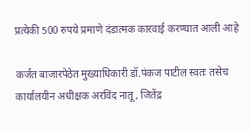प्रत्येकी 500 रुपये प्रमाणे दंडात्मक कारवाई करण्यात आली आहे

कर्जत बाजारपेठेत मुख्याधिकारी डॉ.पंकज पाटील स्वतः तसेच कार्यालयीन अधीक्षक अरविंद नातू, जितेंद्र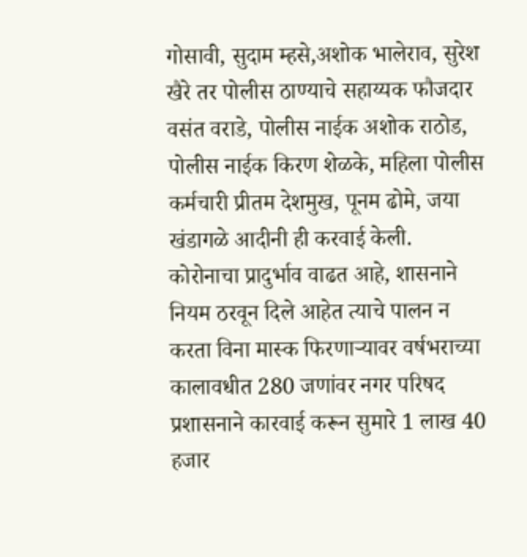गोसावी, सुदाम म्हसे,अशोक भालेराव, सुरेश खैरे तर पोलीस ठाण्याचे सहाय्यक फौजदार वसंत वराडे, पोलीस नाईक अशोक राठोड, पोलीस नाईक किरण शेळके, महिला पोलीस कर्मचारी प्रीतम देशमुख, पूनम ढोमे, जया खंडागळे आदीनी ही करवाई केली.
कोरोनाचा प्रादुर्भाव वाढत आहे, शासनाने नियम ठरवून दिले आहेत त्याचे पालन न करता विना मास्क फिरणाऱ्यावर वर्षभराच्या कालावधीत 280 जणांवर नगर परिषद प्रशासनाने कारवाई करून सुमारे 1 लाख 40 हजार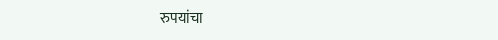रुपयांचा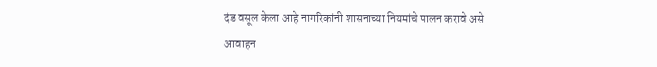दंड वसूल केला आहे नागरिकांनी शासनाच्या नियमांचे पालन करावे असे आवाहन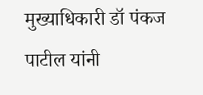मुख्याधिकारी डॉ पंकज पाटील यांनी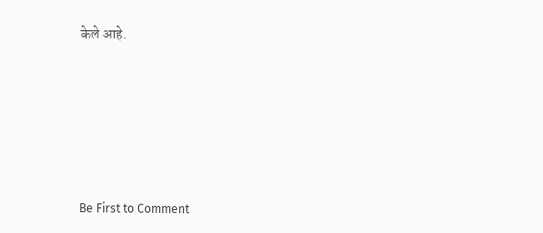केले आहे.








Be First to Comment